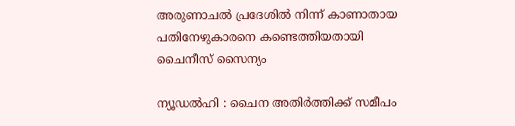അരുണാചൽ പ്രദേശിൽ നിന്ന് കാണാതായ പതിനേഴുകാരനെ കണ്ടെത്തിയതായി ചൈനീസ് സൈന്യം

ന്യൂഡൽഹി : ചൈന അതിർത്തിക്ക് സമീപം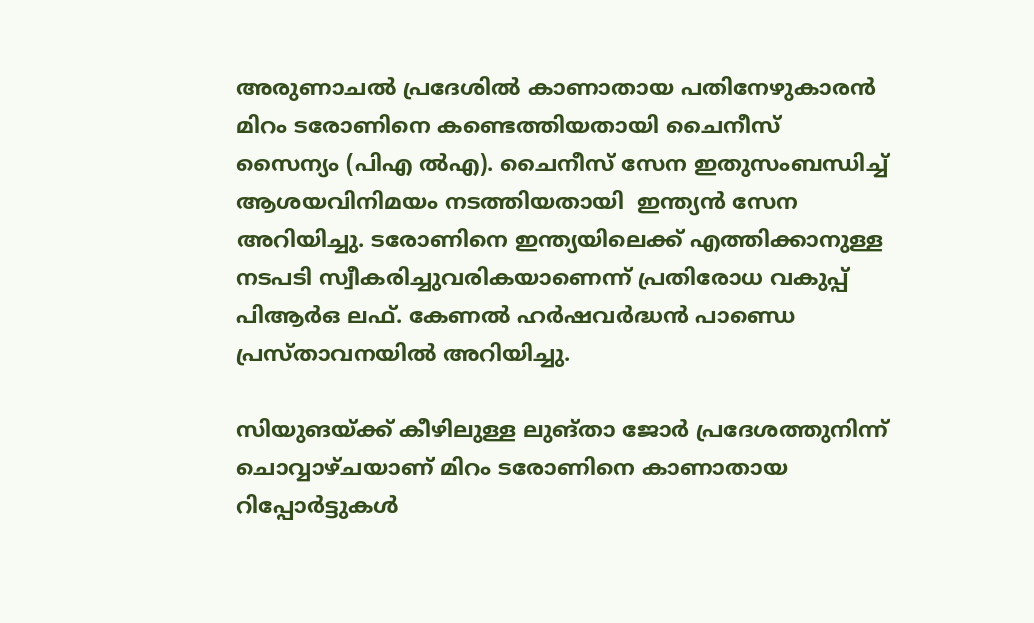അരുണാചൽ പ്രദേശിൽ കാണാതായ പതിനേഴുകാരൻ മിറം ടരോണിനെ കണ്ടെത്തിയതായി ചൈനീസ് സൈന്യം (പിഎ ൽഎ). ചൈനീസ് സേന ഇതുസംബന്ധിച്ച് ആശയവിനിമയം നടത്തിയതായി  ഇന്ത്യൻ സേന അറിയിച്ചു. ടരോണിനെ ഇന്ത്യയിലെക്ക് എത്തിക്കാനുള്ള നടപടി സ്വീകരിച്ചുവരികയാണെന്ന് പ്രതിരോധ വകുപ്പ് പിആർഒ ലഫ്. കേണൽ ഹർഷവർദ്ധൻ പാണ്ഡെ പ്രസ്താവനയിൽ അറിയിച്ചു.

സിയുങയ്ക്ക് കീഴിലുള്ള ലുങ്താ ജോർ പ്രദേശത്തുനിന്ന് ചൊവ്വാഴ്ചയാണ് മിറം ടരോണിനെ കാണാതായ റിപ്പോർട്ടുകൾ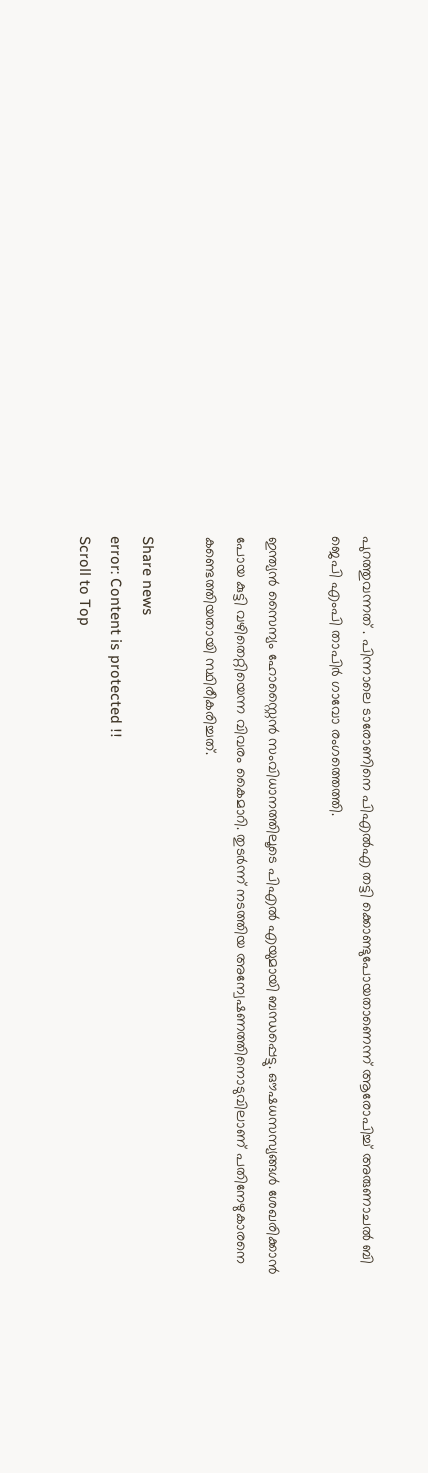പുറത്തുവന്നത് . പിന്നാലെ ടാരോണിനെ പിഎൽഎ തട്ടി ക്കൊണ്ടുപോയതാണെന്ന് ആരോപിച്ച് അരുണാചൽ ബി ജെപി എംപി താപിർ ഗാവോ രംഗത്തെത്തി.

ഇന്ത്യൻ സൈന്യം ഹോസ്റ്റൈൻ സംവിധാനത്തിലൂടെ പിഎൽ എയുമായി ബന്ധപ്പെട്ടു. ഔഷധസസ്യങ്ങൾ ശേഖരിക്കാൻ പോയ കുട്ടി വഴിതെറ്റിയെന്ന വിവരം കൈമാറി. തുടർന്ന് നടത്തിയ അന്വേഷണത്തിനൊടുവിലാണ് പതിനേഴുകാരനെ കണ്ടെത്തിയതായി സ്ഥിരീകരിച്ചത്.

Share news
error: Content is protected !!
Scroll to Top